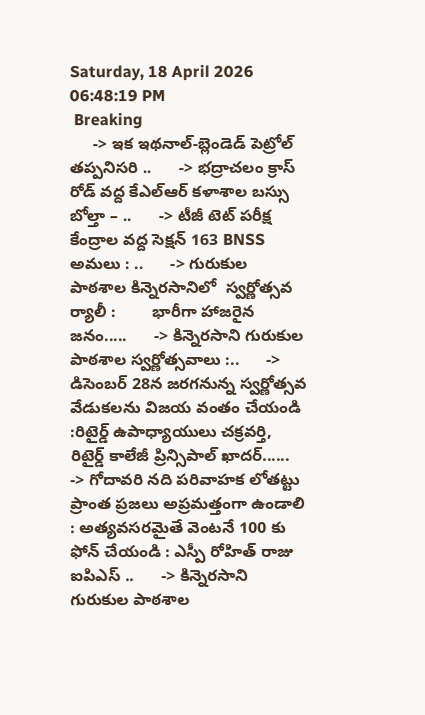Saturday, 18 April 2026 06:48:19 PM
 Breaking
     -> ఇక ఇథనాల్-బ్లెండెడ్ పెట్రోల్ తప్పనిసరి ..      -> భద్రాచలం క్రాస్ రోడ్ వద్ద కేఎల్ఆర్ కళాశాల బస్సు బోల్తా – ..      -> టీజీ టెట్ పరీక్ష కేంద్రాల వద్ద సెక్షన్ 163 BNSS అమలు : ..      -> గురుకుల పాఠశాల కిన్నెరసానిలో  స్వర్ణోత్సవ  ర్యాలీ :        భారీగా హాజరైన జనం.....      -> కిన్నెరసాని గురుకుల పాఠశాల స్వర్ణోత్సవాలు :..      -> డిసెంబర్ 28న జరగనున్న స్వర్ణోత్సవ వేడుకలను విజయ వంతం చేయండి   :రిటైర్డ్ ఉపాధ్యాయులు చక్రవర్తి, రిటైర్డ్ కాలేజీ ప్రిన్సిపాల్ ఖాదర్......      -> గోదావరి నది పరివాహక లోతట్టు ప్రాంత ప్రజలు అప్రమత్తంగా ఉండాలి : అత్యవసరమైతే వెంటనే 100 కు ఫోన్ చేయండి : ఎస్పీ రోహిత్ రాజు ఐపిఎస్ ..      -> కిన్నెరసాని గురుకుల పాఠశాల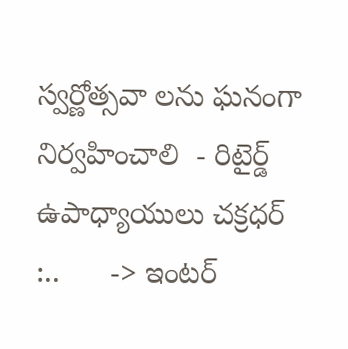స్వర్ణోత్సవా లను ఘనంగా నిర్వహించాలి  - రిటైర్డ్ ఉపాధ్యాయులు చక్రధర్  :..      -> ఇంటర్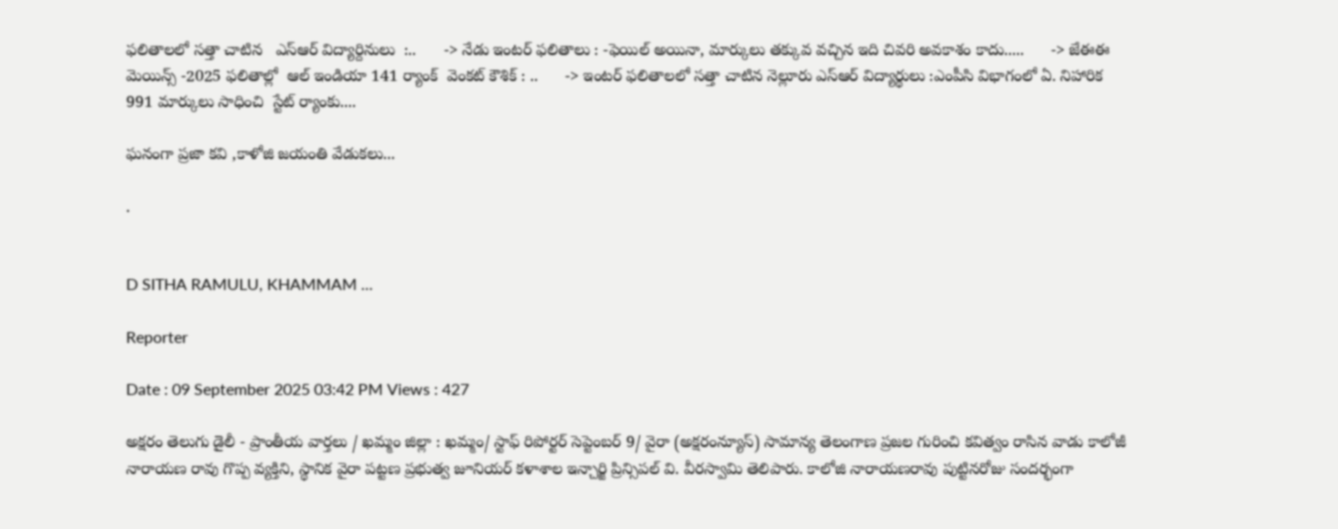ఫలితాలలో సత్తా చాటిన   ఎస్ఆర్ విద్యార్దినులు  :..      -> నేడు ఇంటర్ ఫలితాలు : -ఫెయిల్ అయినా, మార్కులు తక్కువ వచ్చిన ఇది చివరి అవకాశం కాదు.....      -> జేఈఈ మెయిన్స్ -2025 ఫలితాల్లో  ఆల్ ఇండియా 141 ర్యాంక్  వెంకట్ కౌశిక్ : ..      -> ఇంటర్ ఫలితాలలో సత్తా చాటిన నెల్లూరు ఎస్ఆర్ విద్యార్థులు :ఎంపీసి విభాగంలో ఏ. నిహారిక  991 మార్కులు సాధించి  స్టేట్ ర్యాంకు....

ఘనంగా ప్రజా కవి ,కాళోజి జయంతి వేడుకలు...

.


D SITHA RAMULU, KHAMMAM ...

Reporter

Date : 09 September 2025 03:42 PM Views : 427

అక్షరం తెలుగు డైలీ - ప్రాంతీయ వార్తలు / ఖమ్మం జిల్లా : ఖమ్మం/ స్టాఫ్ రిపోర్టర్ సెప్టెంబర్ 9/ వైరా (అక్షరంన్యూస్) సామాన్య తెలంగాణ ప్రజల గురించి కవిత్వం రాసిన వాడు కాలోజీ నారాయణ రావు గొప్ప వ్యక్తిని, స్థానిక వైరా పట్టణ ప్రభుత్వ జూనియర్ కళాశాల ఇన్చార్జి ప్రిన్సిపల్ వి. వీరస్వామి తెలిపారు. కాలోజి నారాయణరావు పుట్టినరోజు సందర్భంగా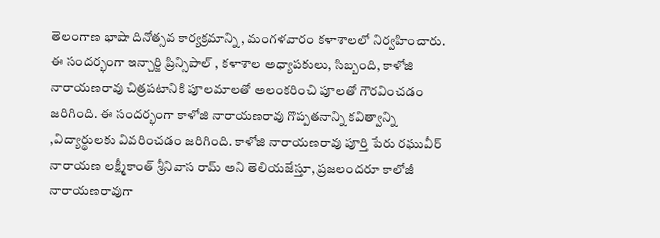తెలంగాణ భాషా దినోత్సవ కార్యక్రమాన్ని , మంగళవారం కళాశాలలో నిర్వహించారు. ఈ సందర్భంగా ఇన్చార్జి ప్రిన్సిపాల్ , కళాశాల అధ్యాపకులు, సిబ్బంది, కాళోజి నారాయణరావు చిత్రపటానికి పూలమాలతో అలంకరించి పూలతో గౌరవించడం జరిగింది. ఈ సందర్భంగా కాళోజి నారాయణరావు గొప్పతనాన్ని కవిత్వాన్ని ,విద్యార్థులకు వివరించడం జరిగింది. కాళోజి నారాయణరావు పూర్తి పేరు రఘువీర్ నారాయణ లక్ష్మీకాంత్ శ్రీనివాస రామ్ అని తెలియజేస్తూ, ప్రజలందరూ కాలోజీ నారాయణరావుగా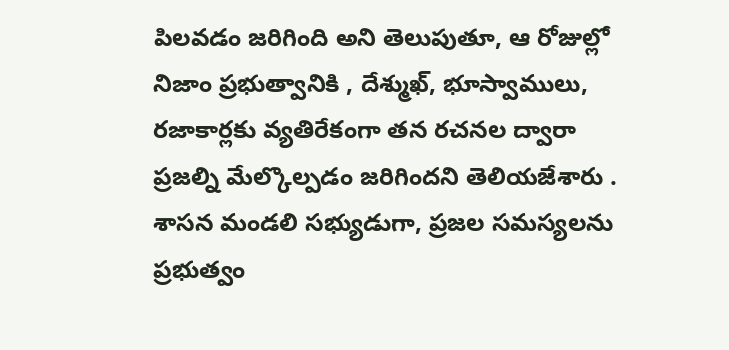పిలవడం జరిగింది అని తెలుపుతూ, ఆ రోజుల్లో నిజాం ప్రభుత్వానికి , దేశ్ముఖ్, భూస్వాములు, రజాకార్లకు వ్యతిరేకంగా తన రచనల ద్వారా ప్రజల్ని మేల్కొల్పడం జరిగిందని తెలియజేశారు . శాసన మండలి సభ్యుడుగా, ప్రజల సమస్యలను ప్రభుత్వం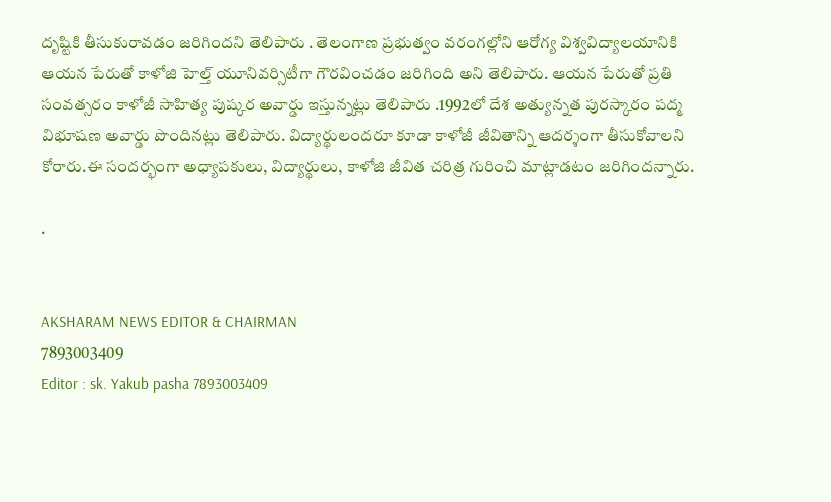దృష్టికి తీసుకురావడం జరిగిందని తెలిపారు . తెలంగాణ ప్రభుత్వం వరంగల్లోని ఆరోగ్య విశ్వవిద్యాలయానికి ఆయన పేరుతో కాళోజి హెల్త్ యూనివర్సిటీగా గౌరవించడం జరిగింది అని తెలిపారు. ఆయన పేరుతో ప్రతి సంవత్సరం కాళోజీ సాహిత్య పుష్కర అవార్డు ఇస్తున్నట్లు తెలిపారు .1992లో దేశ అత్యున్నత పురస్కారం పద్మ విభూషణ అవార్డు పొందినట్లు తెలిపారు. విద్యార్థులందరూ కూడా కాళోజీ జీవితాన్ని ఆదర్శంగా తీసుకోవాలని కోరారు.ఈ సందర్భంగా అధ్యాపకులు, విద్యార్థులు, కాళోజి జీవిత చరిత్ర గురించి మాట్లాడటం జరిగిందన్నారు.

.


AKSHARAM NEWS EDITOR & CHAIRMAN
7893003409
Editor : sk. Yakub pasha 7893003409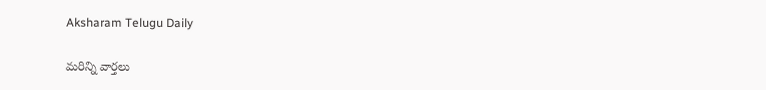Aksharam Telugu Daily

మరిన్ని వార్తలు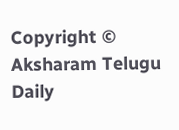Copyright © Aksharam Telugu Daily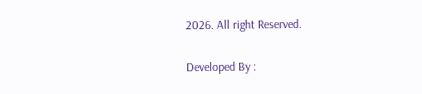2026. All right Reserved.

Developed By :